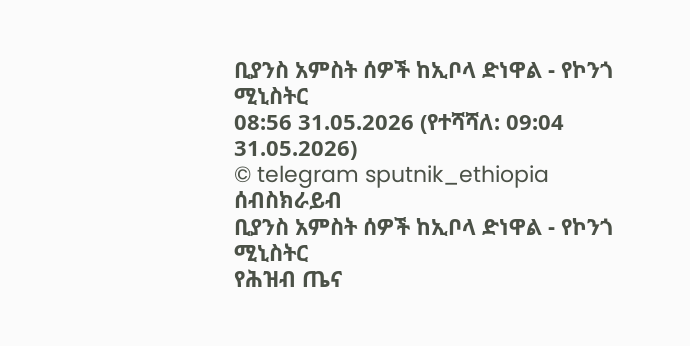ቢያንስ አምስት ሰዎች ከኢቦላ ድነዋል - የኮንጎ ሚኒስትር
08:56 31.05.2026 (የተሻሻለ: 09:04 31.05.2026)
© telegram sputnik_ethiopia
ሰብስክራይብ
ቢያንስ አምስት ሰዎች ከኢቦላ ድነዋል - የኮንጎ ሚኒስትር
የሕዝብ ጤና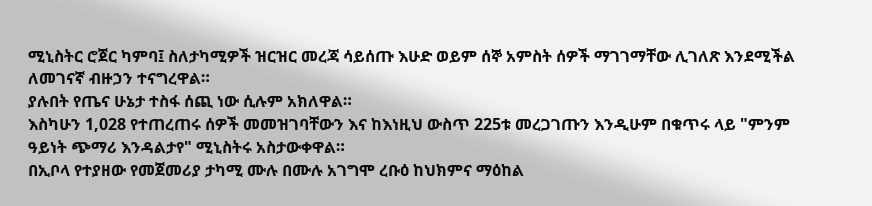ሚኒስትር ሮጀር ካምባ፤ ስለታካሚዎች ዝርዝር መረጃ ሳይሰጡ እሁድ ወይም ሰኞ አምስት ሰዎች ማገገማቸው ሊገለጽ እንደሚችል ለመገናኛ ብዙኃን ተናግረዋል።
ያሉበት የጤና ሁኔታ ተስፋ ሰጪ ነው ሲሉም አክለዋል።
እስካሁን 1,028 የተጠረጠሩ ሰዎች መመዝገባቸውን እና ከእነዚህ ውስጥ 225ቱ መረጋገጡን እንዲሁም በቁጥሩ ላይ "ምንም ዓይነት ጭማሪ እንዳልታየ" ሚኒስትሩ አስታውቀዋል።
በኢቦላ የተያዘው የመጀመሪያ ታካሚ ሙሉ በሙሉ አገግሞ ረቡዕ ከህክምና ማዕከል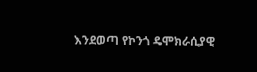እንደወጣ የኮንጎ ዴሞክራሲያዊ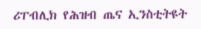ሪፐብሊክ የሕዝብ ጤና ኢንስቲትዩት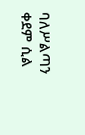ባለሥልጣን ቀደም ሲል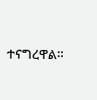ተናግረዋል።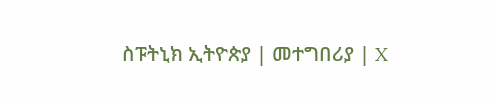ስፑትኒክ ኢትዮጵያ | መተግበሪያ | X